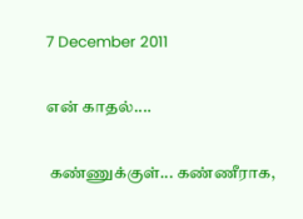7 December 2011

என் காதல்....

 கண்ணுக்குள்... கண்ணீராக,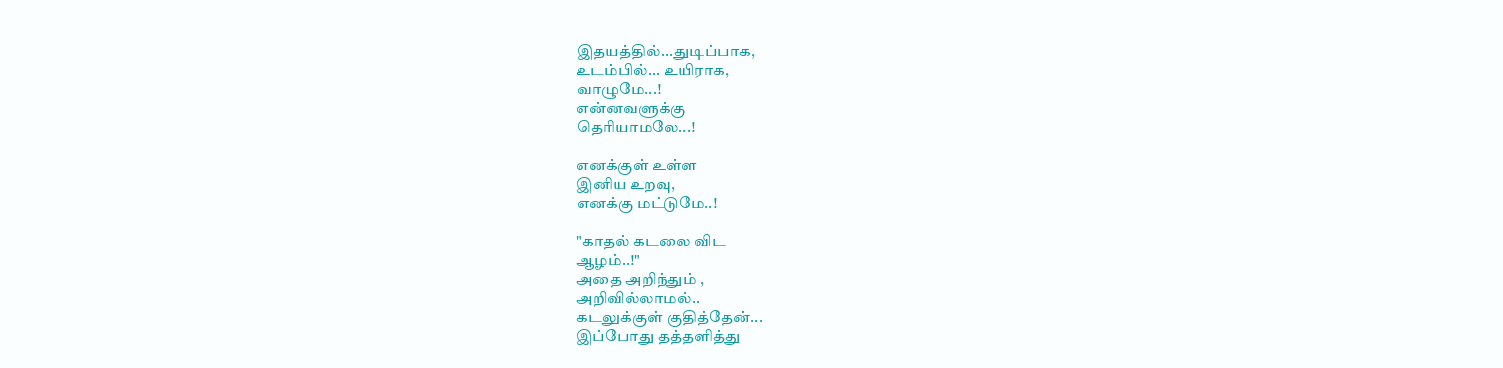இதயத்தில்...துடிப்பாக,
உடம்பில்... உயிராக,
வாழுமே...!
என்னவளுக்கு
தெரியாமலே...!

எனக்குள் உள்ள
இனிய உறவு,
எனக்கு மட்டுமே..!

"காதல் கடலை விட
ஆழம்..!"
அதை அறிந்தும் ,
அறிவில்லாமல்..
கடலுக்குள் குதித்தேன்...
இப்போது தத்தளித்து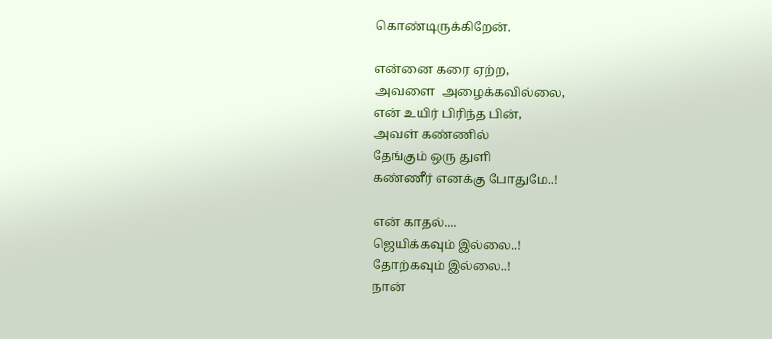கொண்டிருக்கிறேன்.

என்னை கரை ஏற்ற,
அவளை  அழைக்கவில்லை,
என் உயிர் பிரிந்த பின்,
அவள் கண்ணில்
தேங்கும் ஒரு துளி
கண்ணீர் எனக்கு போதுமே..!

என் காதல்....
ஜெயிக்கவும் இல்லை..!
தோற்கவும் இல்லை..!
நான்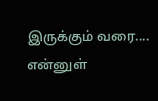இருக்கும் வரை....
என்னுள்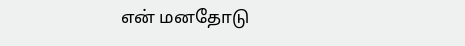என் மனதோடு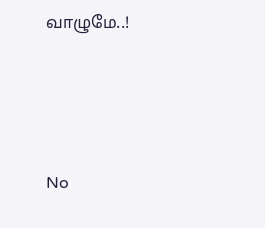வாழுமே..!





No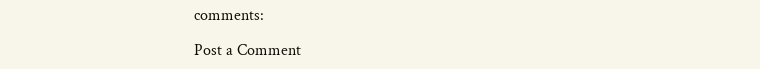comments:

Post a Comment